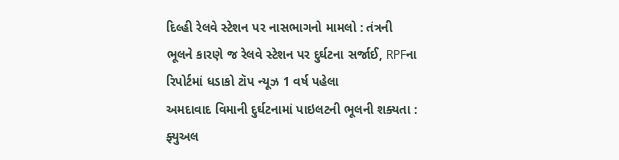દિલ્હી રેલવે સ્ટેશન પર નાસભાગનો મામલો : તંત્રની ભૂલને કારણે જ રેલવે સ્ટેશન પર દુર્ઘટના સર્જાઈ, RPFના રિપોર્ટમાં ધડાકો ટૉપ ન્યૂઝ 1 વર્ષ પહેલા
અમદાવાદ વિમાની દુર્ઘટનામાં પાઇલટની ભૂલની શક્યતા : ફ્યુઅલ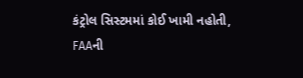કંટ્રોલ સિસ્ટમમાં કોઈ ખામી નહોતી, FAAની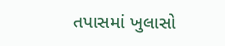તપાસમાં ખુલાસો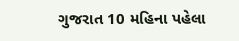ગુજરાત 10 મહિના પહેલા